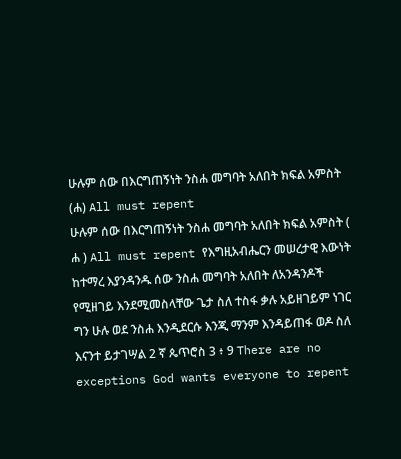ሁሉም ሰው በእርግጠኝነት ንስሐ መግባት አለበት ክፍል አምስት (ሐ) All must repent
ሁሉም ሰው በእርግጠኝነት ንስሐ መግባት አለበት ክፍል አምስት ( ሐ ) All must repent የእግዚአብሔርን መሠረታዊ እውነት ከተማረ እያንዳንዱ ሰው ንስሐ መግባት አለበት ለአንዳንዶች የሚዘገይ እንደሚመስላቸው ጌታ ስለ ተስፋ ቃሉ አይዘገይም ነገር ግን ሁሉ ወደ ንስሐ እንዲደርሱ እንጂ ማንም እንዳይጠፋ ወዶ ስለ እናንተ ይታገሣል 2 ኛ ጴጥሮስ 3 ፥ 9 There are no exceptions God wants everyone to repent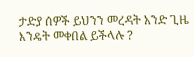ታድያ ሰዎች ይህንን መረዳት አንድ ጊዜ እንዴት መቀበል ይችላሉ ?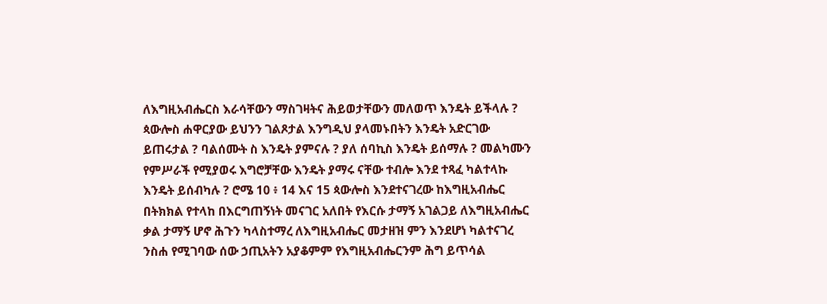ለእግዚአብሔርስ እራሳቸውን ማስገዛትና ሕይወታቸውን መለወጥ እንዴት ይችላሉ ? ጳውሎስ ሐዋርያው ይህንን ገልጾታል እንግዲህ ያላመኑበትን እንዴት አድርገው ይጠሩታል ? ባልሰሙት ስ እንዴት ያምናሉ ? ያለ ሰባኪስ እንዴት ይሰማሉ ? መልካሙን የምሥራች የሚያወሩ እግሮቻቸው እንዴት ያማሩ ናቸው ተብሎ እንደ ተጻፈ ካልተላኩ እንዴት ይሰብካሉ ? ሮሜ 10 ፥ 14 እና 15 ጳውሎስ እንደተናገረው ከእግዚአብሔር በትክክል የተላከ በእርግጠኝነት መናገር አለበት የእርሱ ታማኝ አገልጋይ ለእግዚአብሔር ቃል ታማኝ ሆኖ ሕጉን ካላስተማረ ለእግዚአብሔር መታዘዝ ምን እንደሆነ ካልተናገረ ንስሐ የሚገባው ሰው ኃጢአትን አያቆምም የእግዚአብሔርንም ሕግ ይጥሳል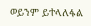ወይንም ይተላለፋል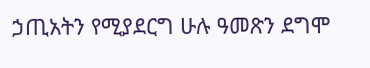ኃጢአትን የሚያደርግ ሁሉ ዓመጽን ደግሞ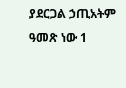ያደርጋል ኃጢአትም ዓመጽ ነው 1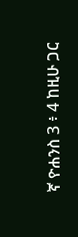ኛ ዮሐንስ 3 ፥ 4 ከዚሁ ጋር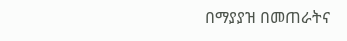በማያያዝ በመጠራትና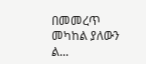በመመረጥ መካከል ያለውን ል...